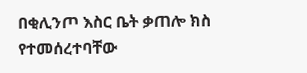በቂሊንጦ እስር ቤት ቃጠሎ ክስ የተመሰረተባቸው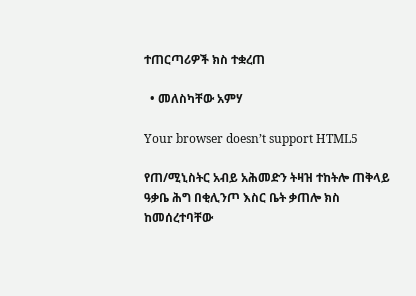ተጠርጣሪዎች ክስ ተቋረጠ

  • መለስካቸው አምሃ

Your browser doesn’t support HTML5

የጠ/ሚኒስትር አብይ አሕመድን ትዛዝ ተከትሎ ጠቅላይ ዓቃቤ ሕግ በቂሊንጦ እስር ቤት ቃጠሎ ክስ ከመሰረተባቸው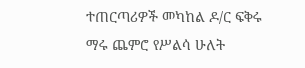ተጠርጣሪዎች መካከል ዶ/ር ፍቅሩ ማሩ ጨምሮ የሥልሳ ሁለት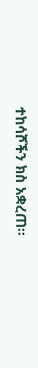ተከሳሾችን ክስ አቋረጠ፡፡